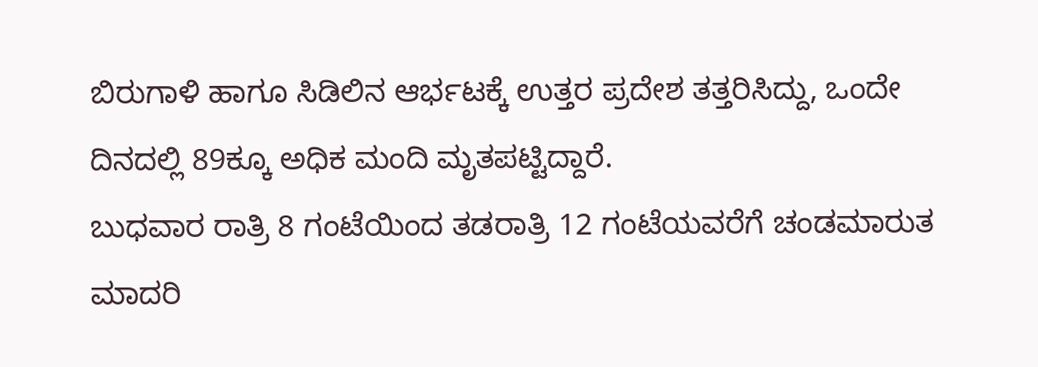ಬಿರುಗಾಳಿ ಹಾಗೂ ಸಿಡಿಲಿನ ಆರ್ಭಟಕ್ಕೆ ಉತ್ತರ ಪ್ರದೇಶ ತತ್ತರಿಸಿದ್ದು, ಒಂದೇ ದಿನದಲ್ಲಿ 89ಕ್ಕೂ ಅಧಿಕ ಮಂದಿ ಮೃತಪಟ್ಟಿದ್ದಾರೆ.
ಬುಧವಾರ ರಾತ್ರಿ 8 ಗಂಟೆಯಿಂದ ತಡರಾತ್ರಿ 12 ಗಂಟೆಯವರೆಗೆ ಚಂಡಮಾರುತ ಮಾದರಿ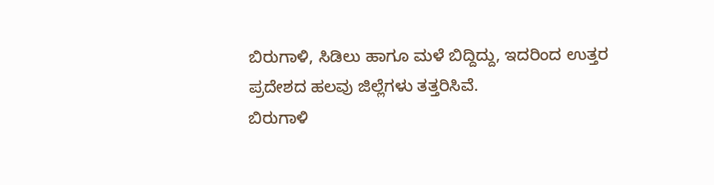ಬಿರುಗಾಳಿ, ಸಿಡಿಲು ಹಾಗೂ ಮಳೆ ಬಿದ್ದಿದ್ದು, ಇದರಿಂದ ಉತ್ತರ ಪ್ರದೇಶದ ಹಲವು ಜಿಲ್ಲೆಗಳು ತತ್ತರಿಸಿವೆ.
ಬಿರುಗಾಳಿ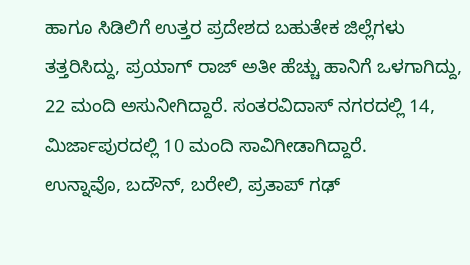ಹಾಗೂ ಸಿಡಿಲಿಗೆ ಉತ್ತರ ಪ್ರದೇಶದ ಬಹುತೇಕ ಜಿಲ್ಲೆಗಳು ತತ್ತರಿಸಿದ್ದು, ಪ್ರಯಾಗ್ ರಾಜ್ ಅತೀ ಹೆಚ್ಚು ಹಾನಿಗೆ ಒಳಗಾಗಿದ್ದು, 22 ಮಂದಿ ಅಸುನೀಗಿದ್ದಾರೆ. ಸಂತರವಿದಾಸ್ ನಗರದಲ್ಲಿ 14, ಮಿರ್ಜಾಪುರದಲ್ಲಿ 10 ಮಂದಿ ಸಾವಿಗೀಡಾಗಿದ್ದಾರೆ.
ಉನ್ನಾವೊ, ಬದೌನ್, ಬರೇಲಿ, ಪ್ರತಾಪ್ ಗಢ್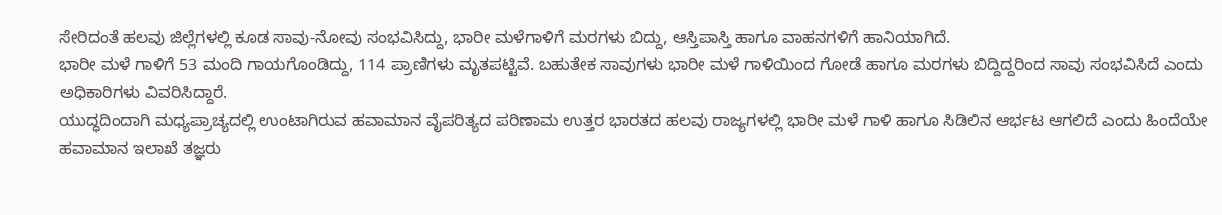ಸೇರಿದಂತೆ ಹಲವು ಜಿಲ್ಲೆಗಳಲ್ಲಿ ಕೂಡ ಸಾವು-ನೋವು ಸಂಭವಿಸಿದ್ದು, ಭಾರೀ ಮಳೆಗಾಳಿಗೆ ಮರಗಳು ಬಿದ್ದು, ಆಸ್ತಿಪಾಸ್ತಿ ಹಾಗೂ ವಾಹನಗಳಿಗೆ ಹಾನಿಯಾಗಿದೆ.
ಭಾರೀ ಮಳೆ ಗಾಳಿಗೆ 53 ಮಂದಿ ಗಾಯಗೊಂಡಿದ್ದು, 114 ಪ್ರಾಣಿಗಳು ಮೃತಪಟ್ಟಿವೆ. ಬಹುತೇಕ ಸಾವುಗಳು ಭಾರೀ ಮಳೆ ಗಾಳಿಯಿಂದ ಗೋಡೆ ಹಾಗೂ ಮರಗಳು ಬಿದ್ದಿದ್ದರಿಂದ ಸಾವು ಸಂಭವಿಸಿದೆ ಎಂದು ಅಧಿಕಾರಿಗಳು ವಿವರಿಸಿದ್ದಾರೆ.
ಯುದ್ಧದಿಂದಾಗಿ ಮಧ್ಯಪ್ರಾಚ್ಯದಲ್ಲಿ ಉಂಟಾಗಿರುವ ಹವಾಮಾನ ವೈಪರಿತ್ಯದ ಪರಿಣಾಮ ಉತ್ತರ ಭಾರತದ ಹಲವು ರಾಜ್ಯಗಳಲ್ಲಿ ಭಾರೀ ಮಳೆ ಗಾಳಿ ಹಾಗೂ ಸಿಡಿಲಿನ ಆರ್ಭಟ ಆಗಲಿದೆ ಎಂದು ಹಿಂದೆಯೇ ಹವಾಮಾನ ಇಲಾಖೆ ತಜ್ಞರು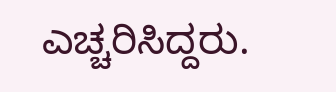ಎಚ್ಚರಿಸಿದ್ದರು.